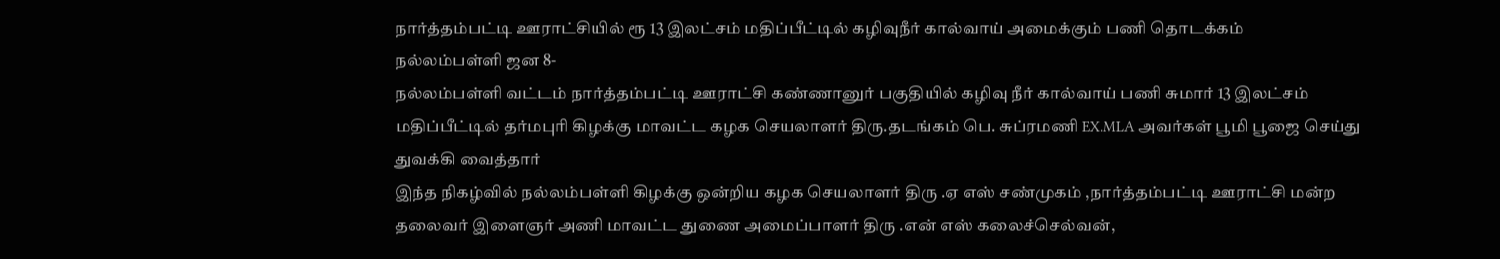நார்த்தம்பட்டி ஊராட்சியில் ரூ 13 இலட்சம் மதிப்பீட்டில் கழிவுநீர் கால்வாய் அமைக்கும் பணி தொடக்கம்
நல்லம்பள்ளி ஜன 8-
நல்லம்பள்ளி வட்டம் நார்த்தம்பட்டி ஊராட்சி கண்ணானுர் பகுதியில் கழிவு நீர் கால்வாய் பணி சுமார் 13 இலட்சம் மதிப்பீட்டில் தர்மபுரி கிழக்கு மாவட்ட கழக செயலாளர் திரு.தடங்கம் பெ. சுப்ரமணி EX.MLA அவர்கள் பூமி பூஜை செய்து துவக்கி வைத்தார்
இந்த நிகழ்வில் நல்லம்பள்ளி கிழக்கு ஒன்றிய கழக செயலாளர் திரு .ஏ எஸ் சண்முகம் ,நார்த்தம்பட்டி ஊராட்சி மன்ற தலைவர் இளைஞர் அணி மாவட்ட துணை அமைப்பாளர் திரு .என் எஸ் கலைச்செல்வன்,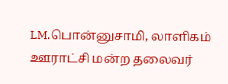LM.பொன்னுசாமி, லாளிகம் ஊராட்சி மன்ற தலைவர்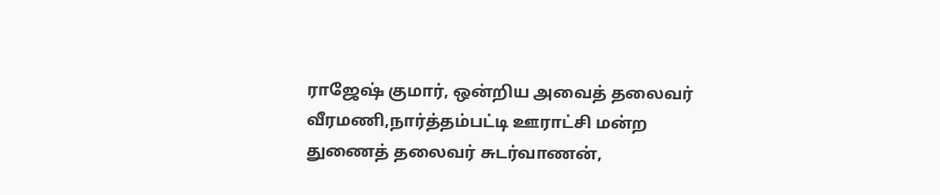ராஜேஷ் குமார், ஒன்றிய அவைத் தலைவர் வீரமணி,நார்த்தம்பட்டி ஊராட்சி மன்ற துணைத் தலைவர் சுடர்வாணன்,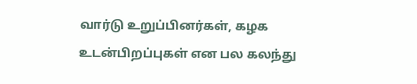வார்டு உறுப்பினர்கள், கழக உடன்பிறப்புகள் என பல கலந்து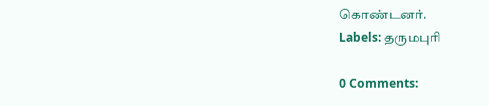கொண்டனர்.
Labels: தருமபுரி

0 Comments: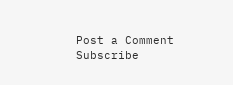Post a Comment
Subscribe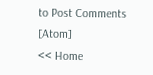to Post Comments [Atom]
<< Home